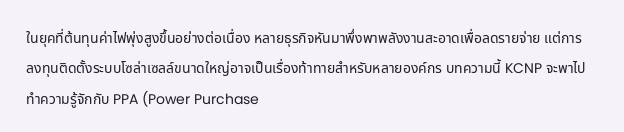ในยุคที่ต้นทุนค่าไฟพุ่งสูงขึ้นอย่างต่อเนื่อง หลายธุรกิจหันมาพึ่งพาพลังงานสะอาดเพื่อลดรายจ่าย แต่การลงทุนติดตั้งระบบโซล่าเซลล์ขนาดใหญ่อาจเป็นเรื่องท้าทายสำหรับหลายองค์กร บทความนี้ KCNP จะพาไปทำความรู้จักกับ PPA (Power Purchase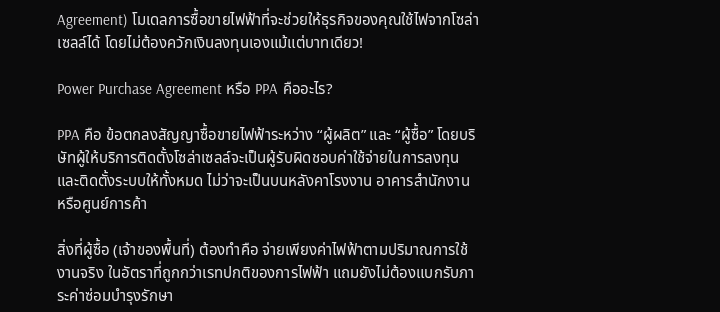Agreement) โมเดลการซื้อขายไฟฟ้าที่จะช่วยให้ธุรกิจของคุณใช้ไฟจากโซล่าเซลล์ได้ โดยไม่ต้องควักเงินลงทุนเองแม้แต่บาทเดียว!

Power Purchase Agreement หรือ PPA คืออะไร?

PPA คือ ข้อตกลงสัญญาซื้อขายไฟฟ้าระหว่าง “ผู้ผลิต” และ “ผู้ซื้อ” โดยบริษัทผู้ให้บริการติดตั้งโซล่าเซลล์จะเป็นผู้รับผิดชอบค่าใช้จ่ายในการลงทุนและติดตั้งระบบให้ทั้งหมด ไม่ว่าจะเป็นบนหลังคาโรงงาน อาคารสำนักงาน หรือศูนย์การค้า

สิ่งที่ผู้ซื้อ (เจ้าของพื้นที่) ต้องทำคือ จ่ายเพียงค่าไฟฟ้าตามปริมาณการใช้งานจริง ในอัตราที่ถูกกว่าเรทปกติของการไฟฟ้า แถมยังไม่ต้องแบกรับภาระค่าซ่อมบำรุงรักษา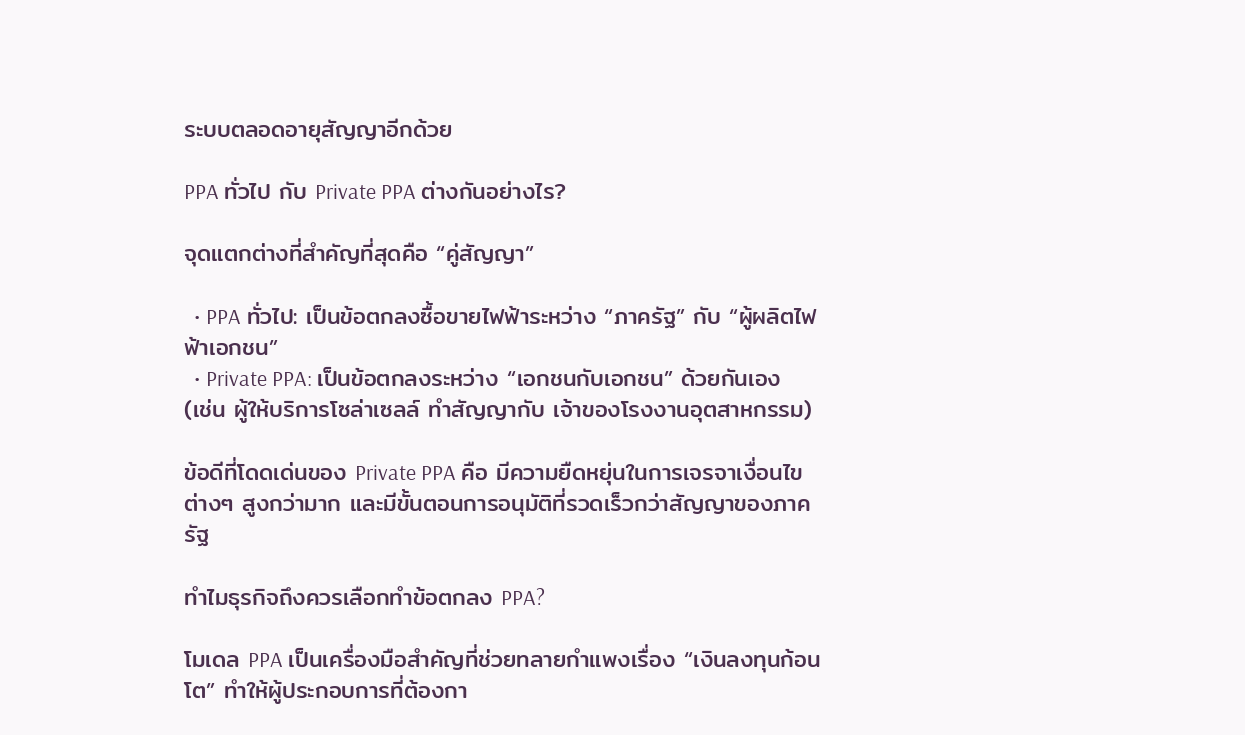ระบบตลอดอายุสัญญาอีกด้วย

PPA ทั่วไป กับ Private PPA ต่างกันอย่างไร?

จุดแตกต่างที่สำคัญที่สุดคือ “คู่สัญญา”

  • PPA ทั่วไป: เป็นข้อตกลงซื้อขายไฟฟ้าระหว่าง “ภาครัฐ” กับ “ผู้ผลิตไฟฟ้าเอกชน”
  • Private PPA: เป็นข้อตกลงระหว่าง “เอกชนกับเอกชน” ด้วยกันเอง (เช่น ผู้ให้บริการโซล่าเซลล์ ทำสัญญากับ เจ้าของโรงงานอุตสาหกรรม)

ข้อดีที่โดดเด่นของ Private PPA คือ มีความยืดหยุ่นในการเจรจาเงื่อนไขต่างๆ สูงกว่ามาก และมีขั้นตอนการอนุมัติที่รวดเร็วกว่าสัญญาของภาครัฐ

ทำไมธุรกิจถึงควรเลือกทำข้อตกลง PPA?

โมเดล PPA เป็นเครื่องมือสำคัญที่ช่วยทลายกำแพงเรื่อง “เงินลงทุนก้อนโต” ทำให้ผู้ประกอบการที่ต้องกา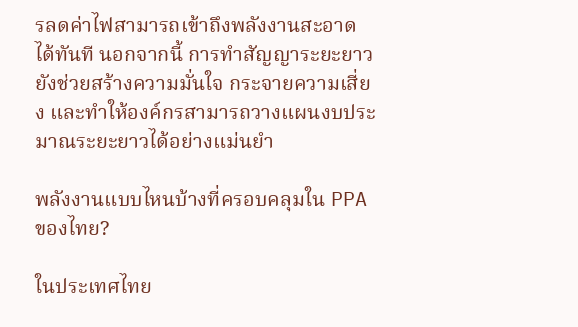รลดค่าไฟสามารถเข้าถึงพลังงานสะอาดได้ทันที นอกจากนี้ การทำสัญญาระยะยาวยังช่วยสร้างความมั่นใจ กระจายความเสี่ยง และทำให้องค์กรสามารถวางแผนงบประมาณระยะยาวได้อย่างแม่นยำ

พลังงานแบบไหนบ้างที่ครอบคลุมใน PPA ของไทย?

ในประเทศไทย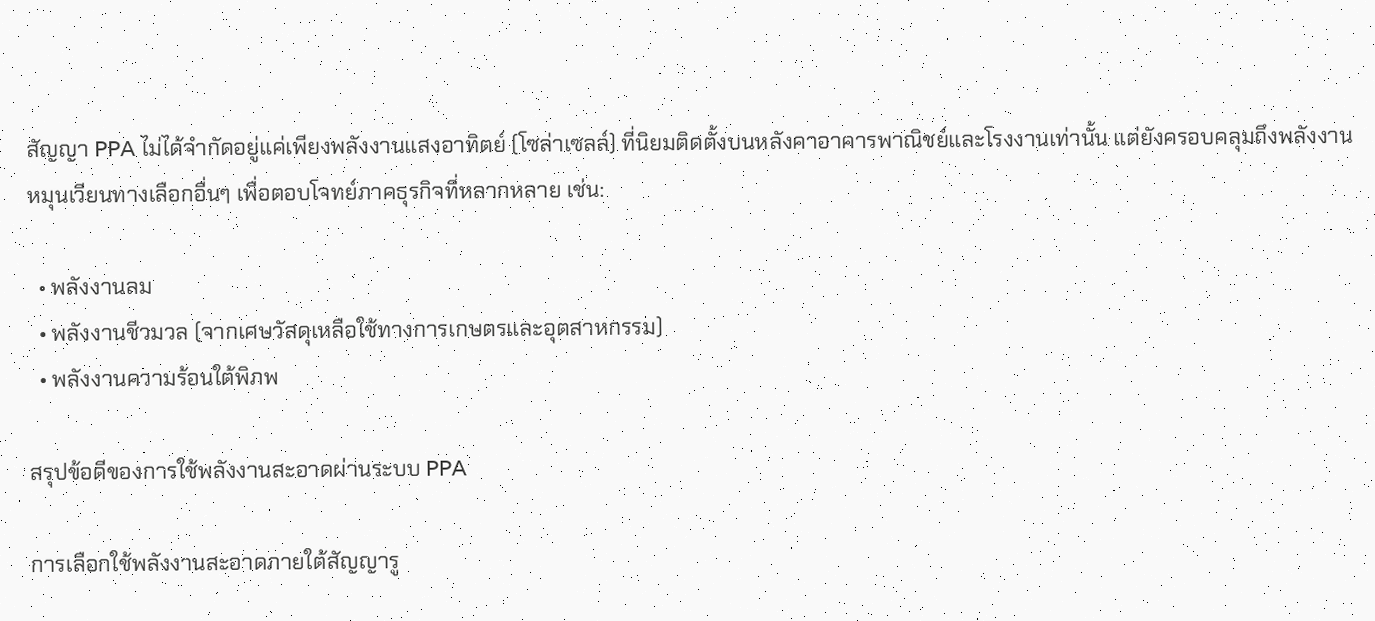สัญญา PPA ไม่ได้จำกัดอยู่แค่เพียงพลังงานแสงอาทิตย์ (โซล่าเซลล์) ที่นิยมติดตั้งบนหลังคาอาคารพาณิชย์และโรงงานเท่านั้น แต่ยังครอบคลุมถึงพลังงานหมุนเวียนทางเลือกอื่นๆ เพื่อตอบโจทย์ภาคธุรกิจที่หลากหลาย เช่น:

  • พลังงานลม
  • พลังงานชีวมวล (จากเศษวัสดุเหลือใช้ทางการเกษตรและอุตสาหกรรม)
  • พลังงานความร้อนใต้พิภพ

สรุปข้อดีของการใช้พลังงานสะอาดผ่านระบบ PPA

การเลือกใช้พลังงานสะอาดภายใต้สัญญารู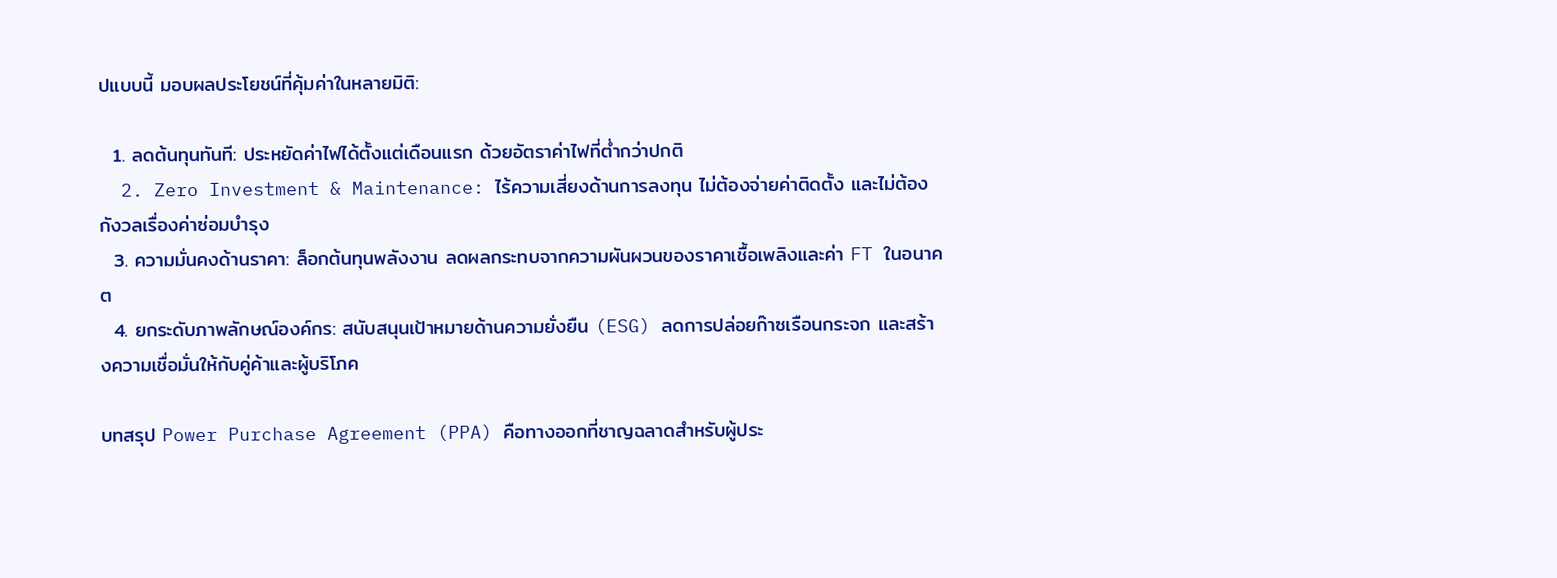ปแบบนี้ มอบผลประโยชน์ที่คุ้มค่าในหลายมิติ:

  1. ลดต้นทุนทันที: ประหยัดค่าไฟได้ตั้งแต่เดือนแรก ด้วยอัตราค่าไฟที่ต่ำกว่าปกติ
  2. Zero Investment & Maintenance: ไร้ความเสี่ยงด้านการลงทุน ไม่ต้องจ่ายค่าติดตั้ง และไม่ต้องกังวลเรื่องค่าซ่อมบำรุง
  3. ความมั่นคงด้านราคา: ล็อกต้นทุนพลังงาน ลดผลกระทบจากความผันผวนของราคาเชื้อเพลิงและค่า FT ในอนาคต
  4. ยกระดับภาพลักษณ์องค์กร: สนับสนุนเป้าหมายด้านความยั่งยืน (ESG) ลดการปล่อยก๊าซเรือนกระจก และสร้างความเชื่อมั่นให้กับคู่ค้าและผู้บริโภค

บทสรุป Power Purchase Agreement (PPA) คือทางออกที่ชาญฉลาดสำหรับผู้ประ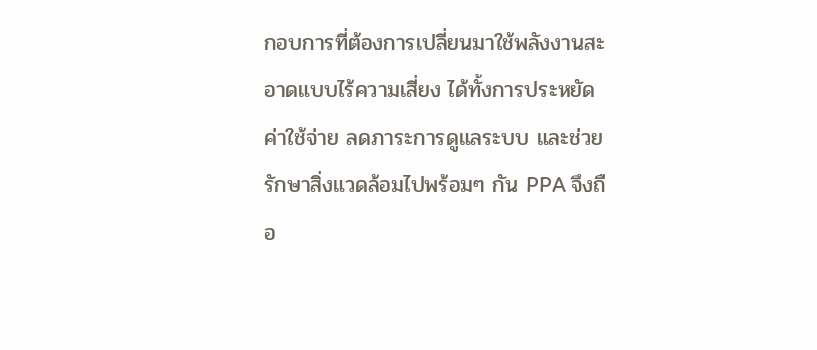กอบการที่ต้องการเปลี่ยนมาใช้พลังงานสะอาดแบบไร้ความเสี่ยง ได้ทั้งการประหยัดค่าใช้จ่าย ลดภาระการดูแลระบบ และช่วยรักษาสิ่งแวดล้อมไปพร้อมๆ กัน PPA จึงถือ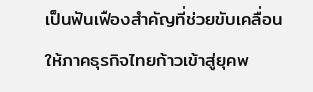เป็นฟันเฟืองสำคัญที่ช่วยขับเคลื่อนให้ภาคธุรกิจไทยก้าวเข้าสู่ยุคพ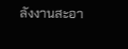ลังงานสะอา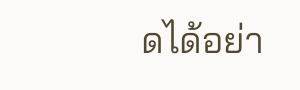ดได้อย่า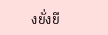งยั่งยื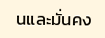นและมั่นคง